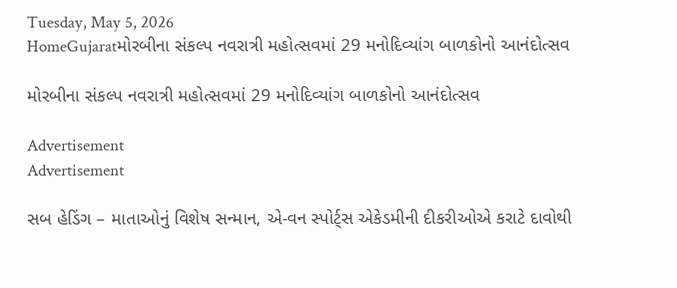Tuesday, May 5, 2026
HomeGujaratમોરબીના સંકલ્પ નવરાત્રી મહોત્સવમાં 29 મનોદિવ્યાંગ બાળકોનો આનંદોત્સવ

મોરબીના સંકલ્પ નવરાત્રી મહોત્સવમાં 29 મનોદિવ્યાંગ બાળકોનો આનંદોત્સવ

Advertisement
Advertisement

સબ હેડિંગ – માતાઓનું વિશેષ સન્માન, એ-વન સ્પોર્ટ્સ એકેડમીની દીકરીઓએ કરાટે દાવોથી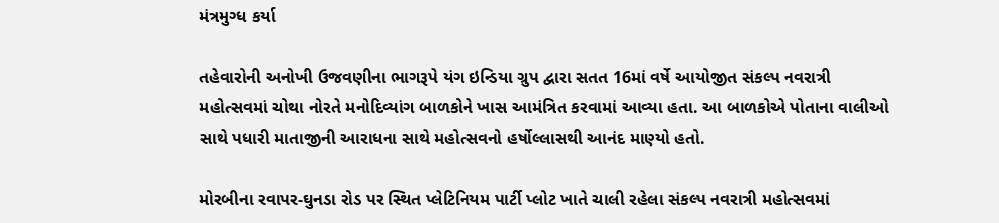મંત્રમુગ્ધ કર્યા

તહેવારોની અનોખી ઉજવણીના ભાગરૂપે યંગ ઇન્ડિયા ગ્રુપ દ્વારા સતત 16માં વર્ષે આયોજીત સંકલ્પ નવરાત્રી મહોત્સવમાં ચોથા નોરતે મનોદિવ્યાંગ બાળકોને ખાસ આમંત્રિત કરવામાં આવ્યા હતા. આ બાળકોએ પોતાના વાલીઓ સાથે પધારી માતાજીની આરાધના સાથે મહોત્સવનો હર્ષોલ્લાસથી આનંદ માણ્યો હતો.

મોરબીના રવાપર-ઘુનડા રોડ પર સ્થિત પ્લેટિનિયમ પાર્ટી પ્લોટ ખાતે ચાલી રહેલા સંકલ્પ નવરાત્રી મહોત્સવમાં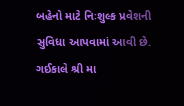બહેનો માટે નિઃશુલ્ક પ્રવેશની સુવિધા આપવામાં આવી છે. ગઈકાલે શ્રી મા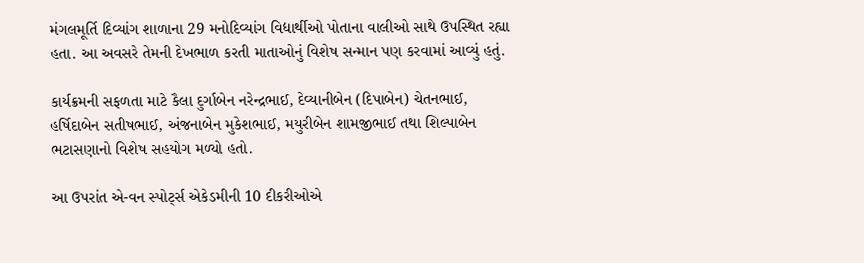મંગલમૂર્તિ દિવ્યાંગ શાળાના 29 મનોદિવ્યાંગ વિદ્યાર્થીઓ પોતાના વાલીઓ સાથે ઉપસ્થિત રહ્યા હતા. આ અવસરે તેમની દેખભાળ કરતી માતાઓનું વિશેષ સન્માન પણ કરવામાં આવ્યું હતું.

કાર્યક્રમની સફળતા માટે કૈલા દુર્ગાબેન નરેન્દ્રભાઈ, દેવ્યાનીબેન (દિપાબેન) ચેતનભાઈ, હર્ષિદાબેન સતીષભાઈ, અંજનાબેન મુકેશભાઈ, મયુરીબેન શામજીભાઈ તથા શિલ્પાબેન ભટાસણાનો વિશેષ સહયોગ મળ્યો હતો.

આ ઉપરાંત એ-વન સ્પોર્ટ્સ એકેડમીની 10 દીકરીઓએ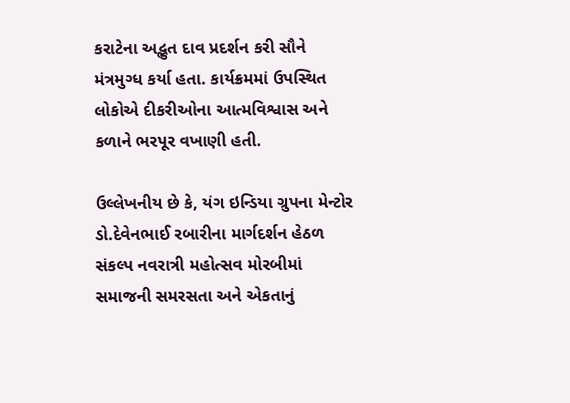કરાટેના અદ્ભુત દાવ પ્રદર્શન કરી સૌને મંત્રમુગ્ધ કર્યા હતા. કાર્યક્રમમાં ઉપસ્થિત લોકોએ દીકરીઓના આત્મવિશ્વાસ અને કળાને ભરપૂર વખાણી હતી.

ઉલ્લેખનીય છે કે, યંગ ઇન્ડિયા ગ્રુપના મેન્ટોર ડો.દેવેનભાઈ રબારીના માર્ગદર્શન હેઠળ સંકલ્પ નવરાત્રી મહોત્સવ મોરબીમાં સમાજની સમરસતા અને એકતાનું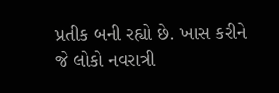પ્રતીક બની રહ્યો છે. ખાસ કરીને જે લોકો નવરાત્રી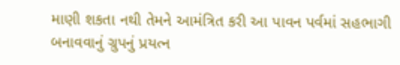માણી શકતા નથી તેમને આમંત્રિત કરી આ પાવન પર્વમાં સહભાગી બનાવવાનું ગ્રુપનું પ્રયત્ન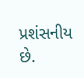પ્રશંસનીય છે.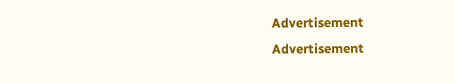Advertisement
Advertisement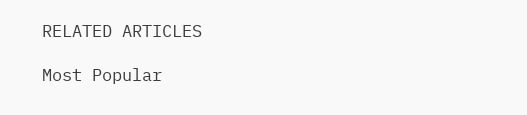RELATED ARTICLES

Most Popular